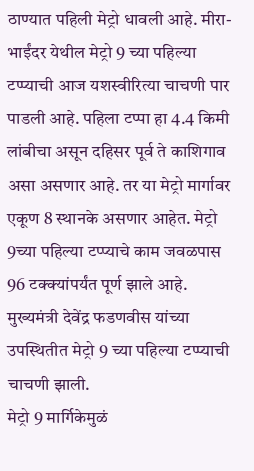ठाण्यात पहिली मेट्रो धावली आहे. मीरा-भाईंदर येथील मेट्रो 9 च्या पहिल्या टप्प्याची आज यशस्वीरित्या चाचणी पार पाडली आहे. पहिला टप्पा हा 4.4 किमी लांबीचा असून दहिसर पूर्व ते काशिगाव असा असणार आहे. तर या मेट्रो मार्गावर एकूण 8 स्थानके असणार आहेत. मेट्रो 9च्या पहिल्या टप्प्याचे काम जवळपास 96 टक्क्यांपर्यंत पूर्ण झाले आहे. मुख्यमंत्री देवेंद्र फडणवीस यांच्या उपस्थितीत मेट्रो 9 च्या पहिल्या टप्प्याची चाचणी झाली.
मेट्रो 9 मार्गिकेमुळं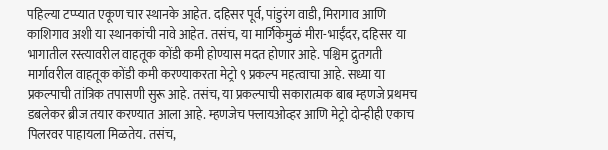पहिल्या टप्प्यात एकूण चार स्थानके आहेत. दहिसर पूर्व, पांडुरंग वाडी, मिरागाव आणि काशिगाव अशी या स्थानकांची नावे आहेत. तसंच, या मार्गिकेमुळं मीरा-भाईंदर, दहिसर या भागातील रस्त्यावरील वाहतूक कोंडी कमी होण्यास मदत होणार आहे. पश्चिम द्रुतगती मार्गावरील वाहतूक कोंडी कमी करण्याकरता मेट्रो ९ प्रकल्प महत्वाचा आहे. सध्या या प्रकल्पाची तांत्रिक तपासणी सुरू आहे. तसंच, या प्रकल्पाची सकारात्मक बाब म्हणजे प्रथमच डबलेकर ब्रीज तयार करण्यात आला आहे. म्हणजेच फ्लायओव्हर आणि मेट्रो दोन्हीही एकाच पिलरवर पाहायला मिळतेय. तसंच,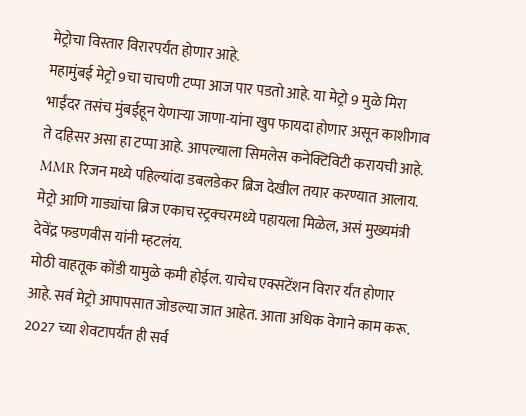मेट्रोचा विस्तार विरारपर्यंत होणार आहे.
महामुंबई मेट्रो 9चा चाचणी टप्पा आज पार पडतो आहे. या मेट्रो 9 मुळे मिरा भाईंदर तसंच मुंबईहून येणाऱ्या जाणा-यांना खुप फायदा होणार असून काशीगाव ते दहिसर असा हा टप्पा आहे. आपल्याला सिमलेस कनेक्टिविटी करायची आहे. MMR रिजन मध्ये पहिल्यांदा डबलडेकर ब्रिज देखील तयार करण्यात आलाय. मेट्रो आणि गाड्यांचा ब्रिज एकाच स्ट्रक्चरमध्ये पहायला मिळेल, असं मुख्यमंत्री देवेंद्र फडणवीस यांनी म्हटलंय.
मोठी वाहतूक कोंडी यामुळे कमी होईल. याचेच एक्सटेंशन विरार र्यंत होणार आहे. सर्व मेट्रो आपापसात जोडल्या जात आहेत. आता अधिक वेगाने काम करू. 2027 च्या शेवटापर्यंत ही सर्व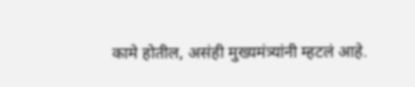कामे होतील, असंही मुख्यमंत्र्यांनी म्हटलं आहे.